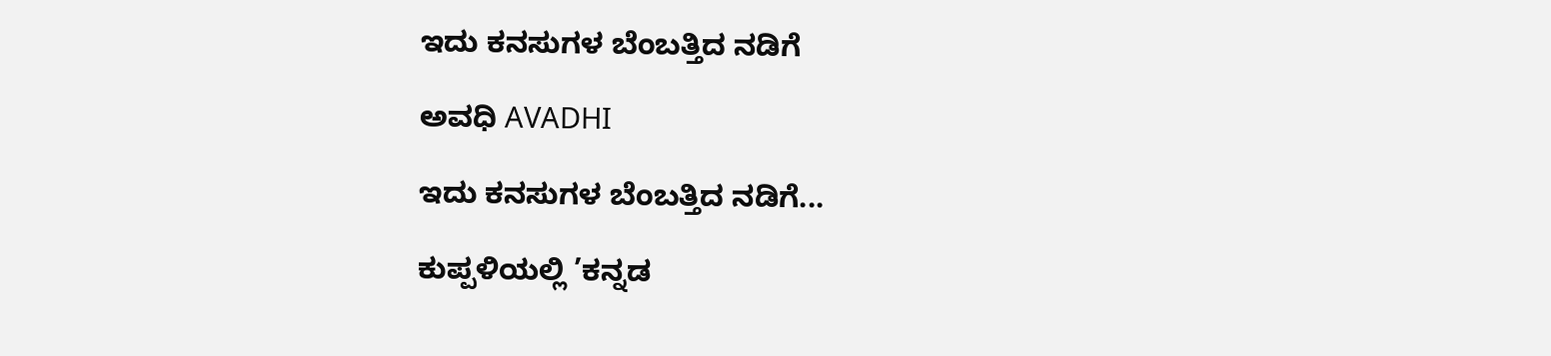ಇದು ಕನಸುಗಳ ಬೆಂಬತ್ತಿದ ನಡಿಗೆ‍

ಅವಧಿ AVADHI

ಇದು ಕನಸುಗಳ ಬೆಂಬತ್ತಿದ ನಡಿಗೆ...

ಕುಪ್ಪಳಿಯಲ್ಲಿ ’ಕನ್ನಡ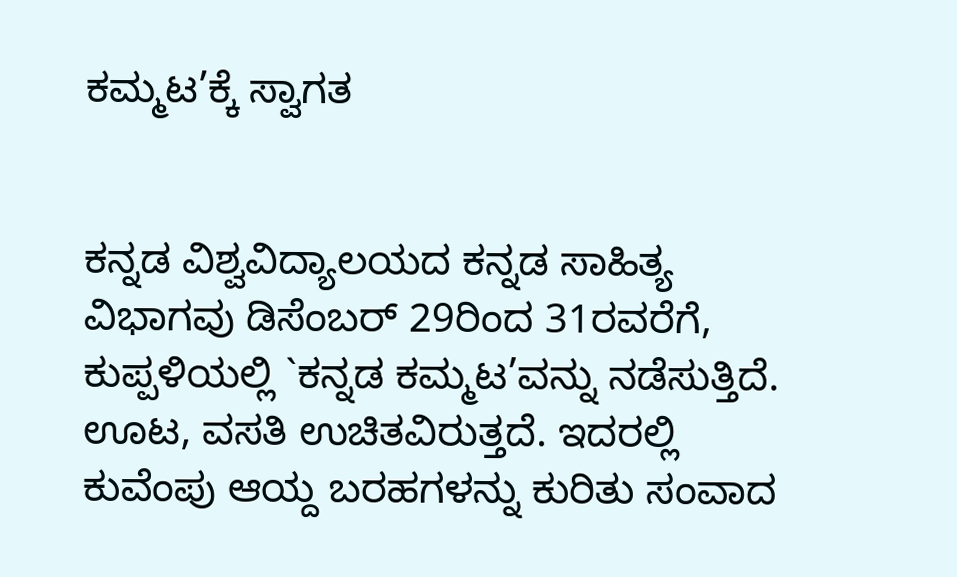ಕಮ್ಮಟ’ಕ್ಕೆ ಸ್ವಾಗತ


ಕನ್ನಡ ವಿಶ್ವವಿದ್ಯಾಲಯದ ಕನ್ನಡ ಸಾಹಿತ್ಯ ವಿಭಾಗವು ಡಿಸೆಂಬರ್ 29ರಿಂದ 31ರವರೆಗೆ, ಕುಪ್ಪಳಿಯಲ್ಲಿ `ಕನ್ನಡ ಕಮ್ಮಟ’ವನ್ನು ನಡೆಸುತ್ತಿದೆ. ಊಟ, ವಸತಿ ಉಚಿತವಿರುತ್ತದೆ. ಇದರಲ್ಲಿ ಕುವೆಂಪು ಆಯ್ದ ಬರಹಗಳನ್ನು ಕುರಿತು ಸಂವಾದ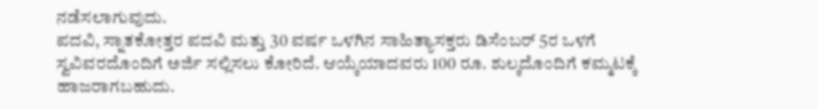ನಡೆಸಲಾಗುವುದು.
ಪದವಿ, ಸ್ನಾತಕೋತ್ತರ ಪದವಿ ಮತ್ತು 30 ವರ್ಷ ಒಳಗಿನ ಸಾಹಿತ್ಯಾಸಕ್ತರು ಡಿಸೆಂಬರ್ 5ರ ಒಳಗೆ ಸ್ವವಿವರದೊಂದಿಗೆ ಅರ್ಜಿ ಸಲ್ಲಿಸಲು ಕೋರಿದೆ. ಆಯ್ಕೆಯಾದವರು 100 ರೂ. ಶುಲ್ಕದೊಂದಿಗೆ ಕಮ್ಮಟಕ್ಕೆ ಹಾಜರಾಗಬಹುದು.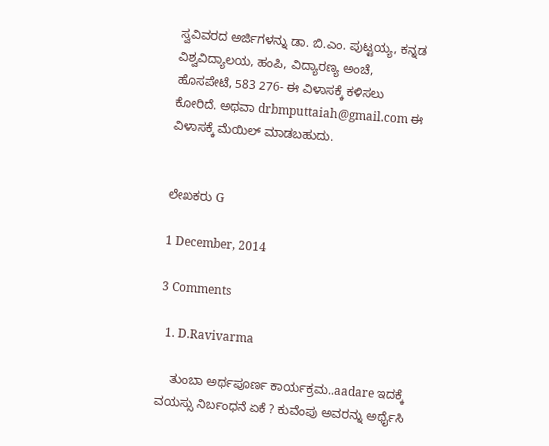ಸ್ವವಿವರದ ಅರ್ಜಿಗಳನ್ನು ಡಾ. ಬಿ.ಎಂ. ಪುಟ್ಟಯ್ಯ, ಕನ್ನಡ ವಿಶ್ವವಿದ್ಯಾಲಯ, ಹಂಪಿ, ವಿದ್ಯಾರಣ್ಯ ಅಂಚೆ, ಹೊಸಪೇಟೆ, 583 276- ಈ ವಿಳಾಸಕ್ಕೆ ಕಳಿಸಲು ಕೋರಿದೆ. ಅಥವಾ drbmputtaiah@gmail.com ಈ ವಿಳಾಸಕ್ಕೆ ಮೆಯಿಲ್ ಮಾಡಬಹುದು.


ಲೇಖಕರು G

1 December, 2014

3 Comments

  1. D.Ravivarma

    ತುಂಬಾ ಅರ್ಥಪೂರ್ಣ ಕಾರ್ಯಕ್ರಮ..aadare ಇದಕ್ಕೆ ವಯಸ್ಸು ನಿರ್ಬಂಧನೆ ಏಕೆ ? ಕುವೆಂಪು ಅವರನ್ನು ಅರ್ಥೈಸಿ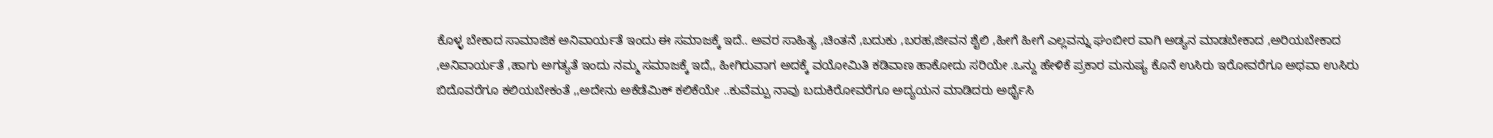ಕೊಳ್ಳ ಬೇಕಾದ ಸಾಮಾಜಿಕ ಅನಿವಾರ್ಯತೆ ಇಂದು ಈ ಸಮಾಜಕ್ಕೆ ಇದೆ.. ಅವರ ಸಾಹಿತ್ಯ ,ಚಿಂತನೆ ,ಬದುಕು ,ಬರಹ,ಜೀವನ ಶೈಲಿ ,ಹೀಗೆ ಹೀಗೆ ಎಲ್ಲವನ್ನು ಘಂಬೀರ ವಾಗಿ ಅಡ್ಯನ ಮಾಡಬೇಕಾದ ,ಅರಿಯಬೇಕಾದ ,ಅನಿವಾರ್ಯತೆ ,ಹಾಗು ಅಗತ್ಯತೆ ಇಂದು ನಮ್ಮ ಸಮಾಜಕ್ಕೆ ಇದೆ,, ಹೀಗಿರುವಾಗ ಅದಕ್ಕೆ ವಯೋಮಿತಿ ಕಡಿವಾಣ ಹಾಕೋದು ಸರಿಯೇ .ಒನ್ದು ಹೇಳಿಕೆ ಪ್ರಕಾರ ಮನುಷ್ಯ ಕೊನೆ ಉಸಿರು ಇರೋವರೆಗೂ ಅಥವಾ ಉಸಿರು ಬಿದೊವರೆಗೂ ಕಲಿಯಬೇಕಂತೆ ,,ಅದೇನು ಅಕೆಡೆಮಿಕ್ ಕಲಿಕೆಯೇ ..ಕುವೆಮ್ಪು ನಾವು ಬದುಕಿರೋವರೆಗೂ ಅದ್ಯಯನ ಮಾಡಿದರು ಅರ್ಥೈಸಿ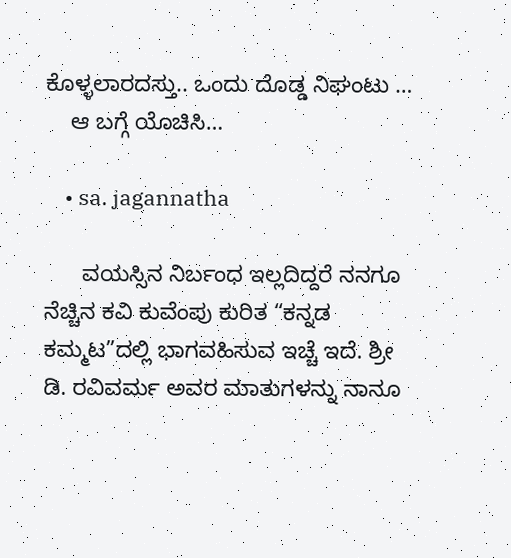ಕೊಳ್ಳಲಾರದಸ್ತು.. ಒಂದು ದೊಡ್ಡ ನಿಘಂಟು …
    ಆ ಬಗ್ಗೆ ಯೊಚಿಸಿ…

    • sa. jagannatha

      ವಯಸ್ಸಿನ ನಿರ್ಬಂಧ ಇಲ್ಲದಿದ್ದರೆ ನನಗೂ ನೆಚ್ಚಿನ ಕವಿ ಕುವೆಂಪು ಕುರಿತ “ಕನ್ನಡ ಕಮ್ಮಟ”ದಲ್ಲಿ ಭಾಗವಹಿಸುವ ಇಚ್ಚೆ ಇದೆ. ಶ್ರೀ ಡಿ. ರವಿವರ್ಮ ಅವರ ಮಾತುಗಳನ್ನು ನಾನೂ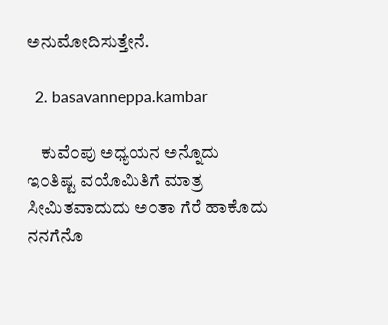ಅನುಮೋದಿಸುತ್ತೇನೆ.

  2. basavanneppa.kambar

    ಕುವೆ೦ಪು ಅಧ್ಯಯನ ಅನ್ನೊದು ಇ೦ತಿಷ್ಟ ವಯೊಮಿತಿಗೆ ಮಾತ್ರ ಸೀಮಿತವಾದುದು ಅ೦ತಾ ಗೆರೆ ಹಾಕೊದು ನನಗೆನೊ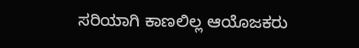ಸರಿಯಾಗಿ ಕಾಣಲಿಲ್ಲ ಆಯೊಜಕರು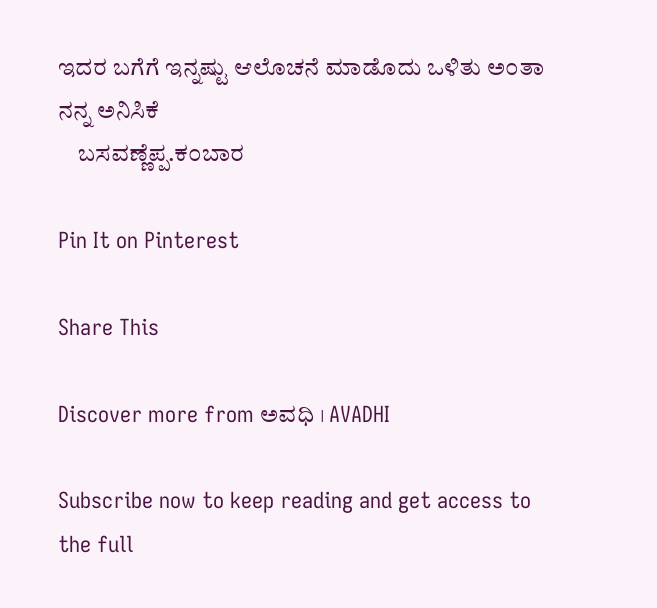ಇದರ ಬಗೆಗೆ ಇನ್ನಷ್ಟು ಆಲೊಚನೆ ಮಾಡೊದು ಒಳಿತು ಅ೦ತಾ ನನ್ನ ಅನಿಸಿಕೆ
    ಬಸವಣ್ಣೆಪ್ಪ.ಕ೦ಬಾರ

Pin It on Pinterest

Share This

Discover more from ಅವಧಿ । AVADHI

Subscribe now to keep reading and get access to the full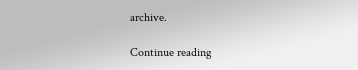archive.

Continue reading